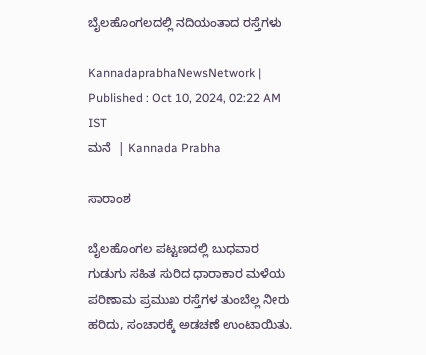ಬೈಲಹೊಂಗಲದಲ್ಲಿ ನದಿಯಂತಾದ ರಸ್ತೆಗಳು

KannadaprabhaNewsNetwork |
Published : Oct 10, 2024, 02:22 AM IST
ಮನೆ  | Kannada Prabha

ಸಾರಾಂಶ

ಬೈಲಹೊಂಗಲ ಪಟ್ಟಣದಲ್ಲಿ ಬುಧವಾರ ಗುಡುಗು ಸಹಿತ ಸುರಿದ ಧಾರಾಕಾರ ಮಳೆಯ ಪರಿಣಾಮ ಪ್ರಮುಖ ರಸ್ತೆಗಳ ತುಂಬೆಲ್ಲ ನೀರು ಹರಿದು, ಸಂಚಾರಕ್ಕೆ ಅಡಚಣೆ ಉಂಟಾಯಿತು.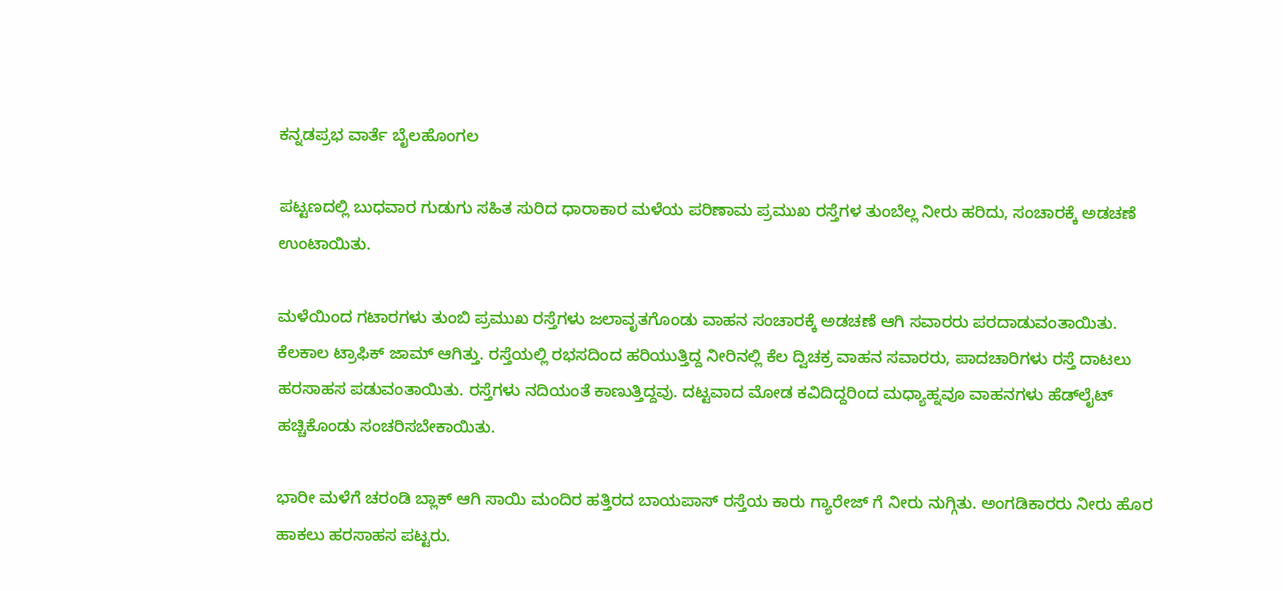ಕನ್ನಡಪ್ರಭ ವಾರ್ತೆ ಬೈಲಹೊಂಗಲ

ಪಟ್ಟಣದಲ್ಲಿ ಬುಧವಾರ ಗುಡುಗು ಸಹಿತ ಸುರಿದ ಧಾರಾಕಾರ ಮಳೆಯ ಪರಿಣಾಮ ಪ್ರಮುಖ ರಸ್ತೆಗಳ ತುಂಬೆಲ್ಲ ನೀರು ಹರಿದು, ಸಂಚಾರಕ್ಕೆ ಅಡಚಣೆ ಉಂಟಾಯಿತು.

ಮಳೆಯಿಂದ ಗಟಾರಗಳು ತುಂಬಿ ಪ್ರಮುಖ ರಸ್ತೆಗಳು ಜಲಾವೃತಗೊಂಡು ವಾಹನ ಸಂಚಾರಕ್ಕೆ ಅಡಚಣೆ ಆಗಿ ಸವಾರರು ಪರದಾಡುವಂತಾಯಿತು. ಕೆಲಕಾಲ ಟ್ರಾಫಿಕ್ ಜಾಮ್ ಆಗಿತ್ತು. ರಸ್ತೆಯಲ್ಲಿ ರಭಸದಿಂದ ಹರಿಯುತ್ತಿದ್ದ ನೀರಿನಲ್ಲಿ ಕೆಲ ದ್ವಿಚಕ್ರ ವಾಹನ ಸವಾರರು, ಪಾದಚಾರಿಗಳು ರಸ್ತೆ ದಾಟಲು ಹರಸಾಹಸ ಪಡುವಂತಾಯಿತು. ರಸ್ತೆಗಳು ನದಿಯಂತೆ ಕಾಣುತ್ತಿದ್ದವು. ದಟ್ಟವಾದ ಮೋಡ ಕವಿದಿದ್ದರಿಂದ ಮಧ್ಯಾಹ್ನವೂ ವಾಹನಗಳು ಹೆಡ್‌ಲೈಟ್ ಹಚ್ಚಿಕೊಂಡು ಸಂಚರಿಸಬೇಕಾಯಿತು.

ಭಾರೀ ಮಳೆಗೆ ಚರಂಡಿ ಬ್ಲಾಕ್ ಆಗಿ ಸಾಯಿ ಮಂದಿರ ಹತ್ತಿರದ ಬಾಯಪಾಸ್ ರಸ್ತೆಯ ಕಾರು ಗ್ಯಾರೇಜ್ ಗೆ ನೀರು ನುಗ್ಗಿತು. ಅಂಗಡಿಕಾರರು ನೀರು ಹೊರ ಹಾಕಲು ಹರಸಾಹಸ ಪಟ್ಟರು.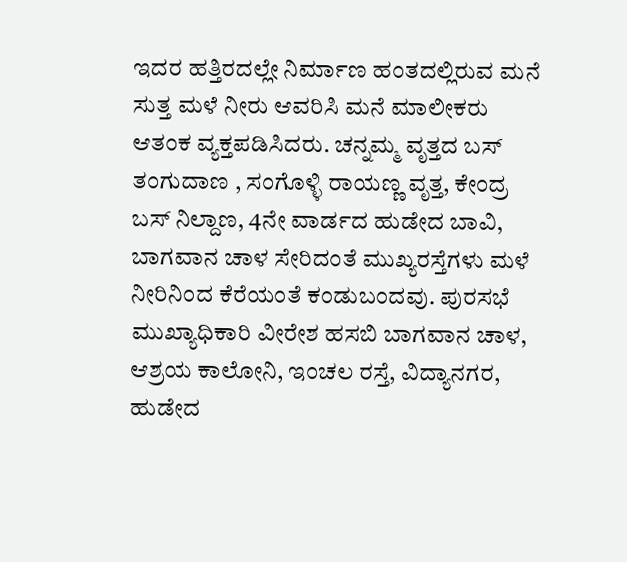ಇದರ ಹತ್ತಿರದಲ್ಲೇ ನಿರ್ಮಾಣ ಹಂತದಲ್ಲಿರುವ ಮನೆ ಸುತ್ತ ಮಳೆ ನೀರು ಆವರಿಸಿ ಮನೆ ಮಾಲೀಕರು ಆತಂಕ ವ್ಯಕ್ತಪಡಿಸಿದರು. ಚನ್ನಮ್ಮ ವೃತ್ತದ ಬಸ್ ತಂಗುದಾಣ , ಸಂಗೊಳ್ಳಿ ರಾಯಣ್ಣ ವೃತ್ತ, ಕೇಂದ್ರ ಬಸ್ ನಿಲ್ದಾಣ, 4ನೇ ವಾರ್ಡದ ಹುಡೇದ ಬಾವಿ, ಬಾಗವಾನ ಚಾಳ ಸೇರಿದಂತೆ ಮುಖ್ಯರಸ್ತೆಗಳು ಮಳೆ ನೀರಿನಿಂದ ಕೆರೆಯಂತೆ ಕಂಡುಬಂದವು. ಪುರಸಭೆ ಮುಖ್ಯಾಧಿಕಾರಿ ವೀರೇಶ ಹಸಬಿ ಬಾಗವಾನ ಚಾಳ, ಆಶ್ರಯ ಕಾಲೋನಿ, ಇಂಚಲ ರಸ್ತೆ, ವಿದ್ಯಾನಗರ, ಹುಡೇದ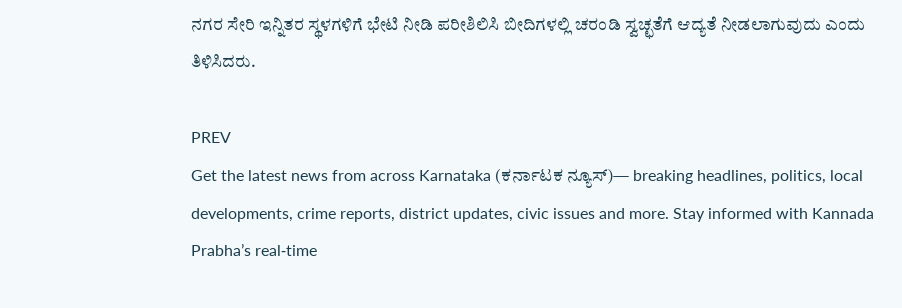ನಗರ ಸೇರಿ ಇನ್ನಿತರ ಸ್ಥಳಗಳಿಗೆ ಭೇಟಿ ನೀಡಿ ಪರೀಶಿಲಿಸಿ ಬೀದಿಗಳಲ್ಲಿ ಚರಂಡಿ ಸ್ವಚ್ಛತೆಗೆ ಆದ್ಯತೆ ನೀಡಲಾಗುವುದು ಎಂದು ತಿಳಿಸಿದರು.

PREV
Get the latest news from across Karnataka (ಕರ್ನಾಟಕ ನ್ಯೂಸ್)— breaking headlines, politics, local developments, crime reports, district updates, civic issues and more. Stay informed with Kannada Prabha’s real‑time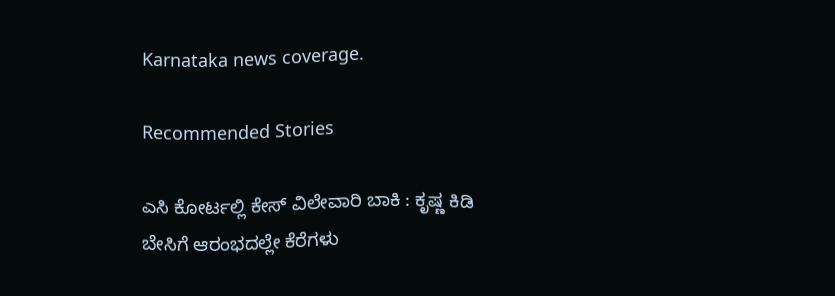Karnataka news coverage.

Recommended Stories

ಎಸಿ ಕೋರ್ಟಲ್ಲಿ ಕೇಸ್‌ ವಿಲೇವಾರಿ ಬಾಕಿ : ಕೃಷ್ಣ ಕಿಡಿ
ಬೇಸಿಗೆ ಆರಂಭದಲ್ಲೇ ಕೆರೆಗಳು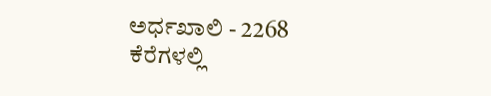ಅರ್ಧಖಾಲಿ - 2268 ಕೆರೆಗಳಲ್ಲಿ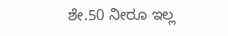ಶೇ.50 ನೀರೂ ಇಲ್ಲ